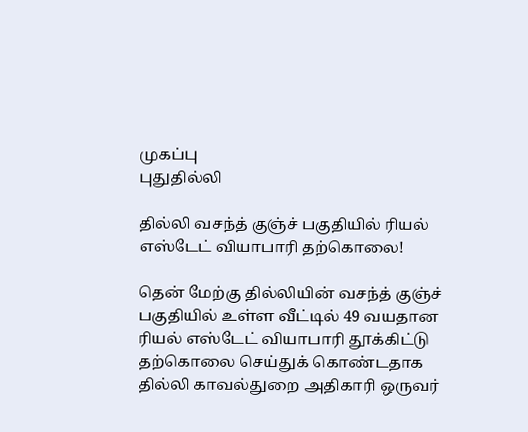முகப்பு
புதுதில்லி

தில்லி வசந்த் குஞ்ச் பகுதியில் ரியல் எஸ்டேட் வியாபாரி தற்கொலை!

தென் மேற்கு தில்லியின் வசந்த் குஞ்ச் பகுதியில் உள்ள வீட்டில் 49 வயதான ரியல் எஸ்டேட் வியாபாரி தூக்கிட்டு தற்கொலை செய்துக் கொண்டதாக தில்லி காவல்துறை அதிகாரி ஒருவர்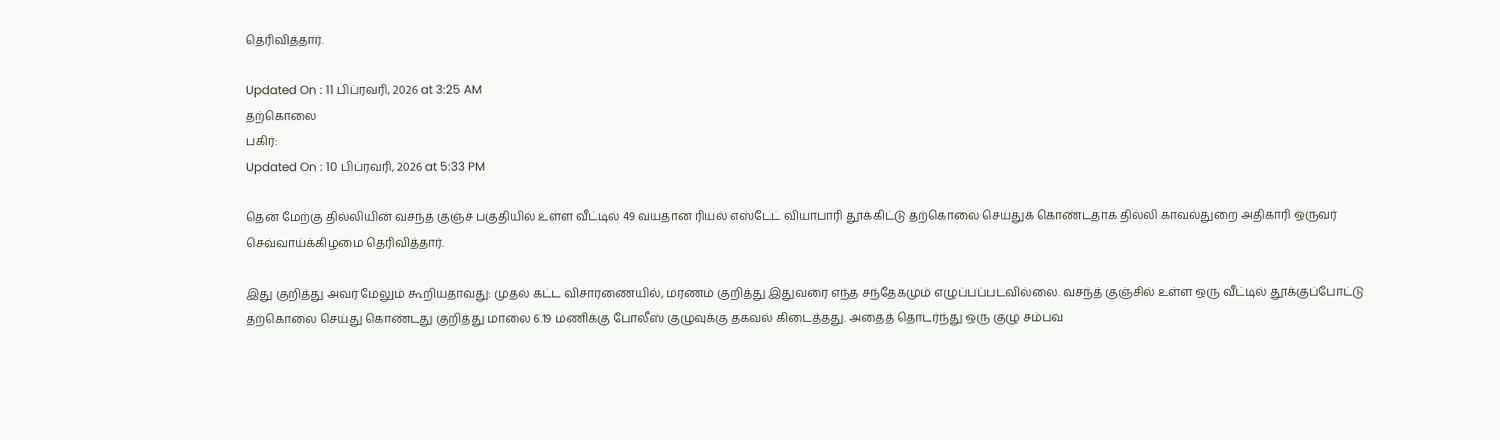தெரிவித்தார்.

Updated On : 11 பிப்ரவரி, 2026 at 3:25 AM
தற்கொலை
பகிர்:
Updated On : 10 பிப்ரவரி, 2026 at 5:33 PM

தென் மேற்கு தில்லியின் வசந்த் குஞ்ச் பகுதியில் உள்ள வீட்டில் 49 வயதான ரியல் எஸ்டேட் வியாபாரி தூக்கிட்டு தற்கொலை செய்துக் கொண்டதாக தில்லி காவல்துறை அதிகாரி ஒருவர் செவ்வாய்க்கிழமை தெரிவித்தார்.

இது குறித்து அவர் மேலும் கூறியதாவது: முதல் கட்ட விசாரணையில், மரணம் குறித்து இதுவரை எந்த சந்தேகமும் எழுப்பப்படவில்லை. வசந்த் குஞ்சில் உள்ள ஒரு வீட்டில் தூக்குப்போட்டு தற்கொலை செய்து கொண்டது குறித்து மாலை 6.19 மணிக்கு போலீஸ் குழுவுக்கு தகவல் கிடைத்தது. அதைத் தொடர்ந்து ஒரு குழு சம்பவ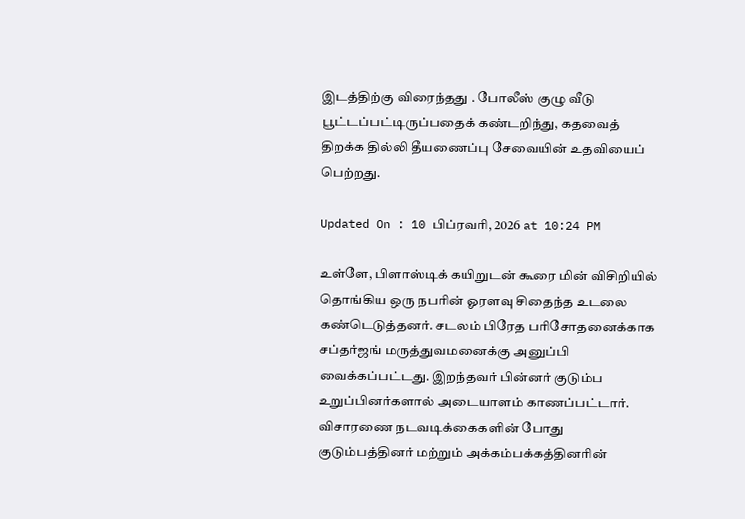இடத்திற்கு விரைந்தது . போலீஸ் குழு வீடு பூட்டப்பட்டிருப்பதைக் கண்டறிந்து, கதவைத் திறக்க தில்லி தீயணைப்பு சேவையின் உதவியைப் பெற்றது.

Updated On : 10 பிப்ரவரி, 2026 at 10:24 PM

உள்ளே, பிளாஸ்டிக் கயிறுடன் கூரை மின் விசிறியில் தொங்கிய ஒரு நபரின் ஓரளவு சிதைந்த உடலை கண்டெடுத்தனர். சடலம் பிரேத பரிசோதனைக்காக சப்தர்ஜங் மருத்துவமனைக்கு அனுப்பி வைக்கப்பட்டது. இறந்தவர் பின்னர் குடும்ப உறுப்பினர்களால் அடையாளம் காணப்பட்டார். விசாரணை நடவடிக்கைகளின் போது குடும்பத்தினர் மற்றும் அக்கம்பக்கத்தினரின்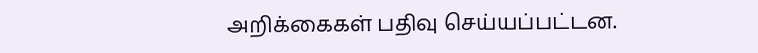அறிக்கைகள் பதிவு செய்யப்பட்டன.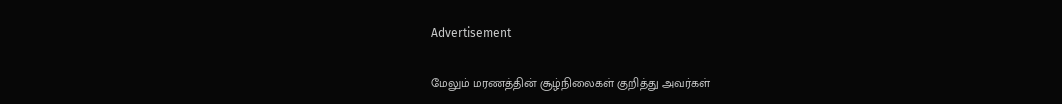Advertisement

மேலும் மரணத்தின் சூழ்நிலைகள் குறித்து அவர்கள்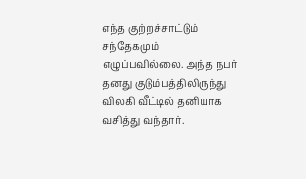எந்த குற்றச்சாட்டும் சந்தேகமும் எழுப்பவில்லை. அந்த நபர் தனது குடும்பத்திலிருந்து விலகி வீட்டில் தனியாக வசித்து வந்தார்.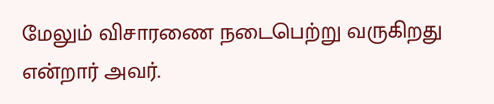மேலும் விசாரணை நடைபெற்று வருகிறது என்றார் அவர்.